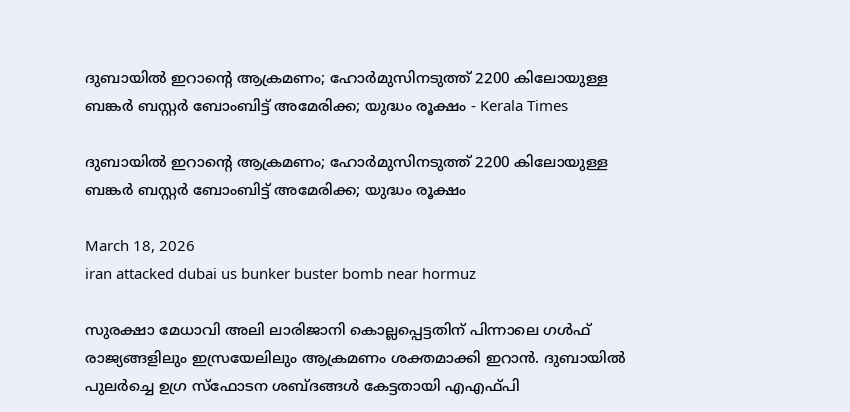ദുബായില്‍ ഇറാന്‍റെ ആക്രമണം; ഹോര്‍മുസിനടുത്ത് 2200 കിലോയുള്ള ബങ്കര്‍ ബസ്റ്റര്‍ ബോംബിട്ട് അമേരിക്ക; യുദ്ധം രൂക്ഷം - Kerala Times

ദുബായില്‍ ഇറാന്‍റെ ആക്രമണം; ഹോര്‍മുസിനടുത്ത് 2200 കിലോയുള്ള ബങ്കര്‍ ബസ്റ്റര്‍ ബോംബിട്ട് അമേരിക്ക; യുദ്ധം രൂക്ഷം

March 18, 2026
iran attacked dubai us bunker buster bomb near hormuz

സുരക്ഷാ മേധാവി അലി ലാരിജാനി കൊല്ലപ്പെട്ടതിന് പിന്നാലെ ഗള്‍ഫ് രാജ്യങ്ങളിലും ഇസ്രയേലിലും ആക്രമണം ശക്തമാക്കി ഇറാന്‍. ദുബായില്‍ പുലര്‍ച്ചെ ഉഗ്ര സ്ഫോടന ശബ്ദങ്ങള്‍ കേട്ടതായി എഎഫ്പി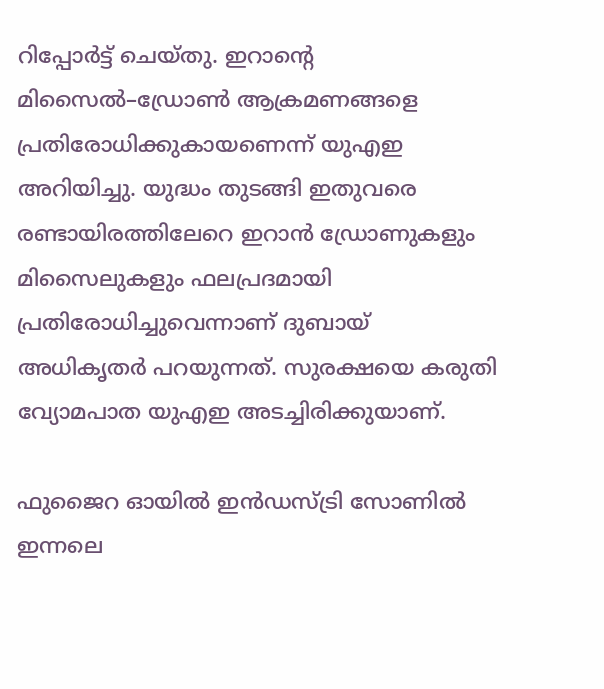റിപ്പോര്‍ട്ട് ചെയ്തു. ഇറാന്‍റെ മിസൈല്‍–ഡ്രോണ്‍ ആക്രമണങ്ങളെ പ്രതിരോധിക്കുകായണെന്ന് യുഎഇ അറിയിച്ചു. യുദ്ധം തുടങ്ങി ഇതുവരെ രണ്ടായിരത്തിലേറെ ഇറാന്‍ ഡ്രോണുകളും മിസൈലുകളും ഫലപ്രദമായി പ്രതിരോധിച്ചുവെന്നാണ് ദുബായ് അധികൃതര്‍ പറയുന്നത്. സുരക്ഷയെ കരുതി വ്യോമപാത യുഎഇ അടച്ചിരിക്കുയാണ്.

ഫുജൈറ ഓയില്‍ ഇന്‍ഡസ്ട്രി സോണില്‍ ഇന്നലെ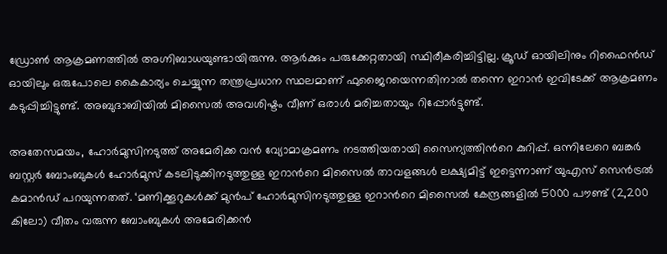ഡ്രോണ്‍ ആക്രമണത്തില്‍ അഗ്നിബാധയുണ്ടായിരുന്നു. ആര്‍ക്കും പരുക്കേറ്റതായി സ്ഥിരീകരിച്ചിട്ടില്ല. ക്രൂഡ് ഓയിലിനും റിഫൈന്‍ഡ് ഓയിലും ഒരുപോലെ കൈകാര്യം ചെയ്യുന്ന തന്ത്രപ്രധാന സ്ഥലമാണ് ഫുജൈറയെന്നതിനാല്‍ തന്നെ ഇറാന്‍ ഇവിടേക്ക് ആക്രമണം കടുപ്പിച്ചിട്ടുണ്ട്. അബുദാബിയില്‍ മിസൈല്‍ അവശിഷ്ടം വീണ് ഒരാള്‍ മരിച്ചതായും റിപ്പോര്‍ട്ടുണ്ട്.

അതേസമയം, ഹോര്‍മുസിനടുത്ത് അമേരിക്ക വന്‍ വ്യോമാക്രമണം നടത്തിയതായി സൈന്യത്തിന്‍റെ കുറിപ്പ്. ഒന്നിലേറെ ബങ്കര്‍ ബസ്റ്റര്‍ ബോംബുകള്‍ ഹോര്‍മുസ് കടലിടുക്കിനടുത്തുള്ള ഇറാന്‍റെ മിസൈല്‍ താവളങ്ങള്‍ ലക്ഷ്യമിട്ട് ഇട്ടെന്നാണ് യുഎസ് സെന്‍ട്രല്‍ കമാന്‍ഡ് പറയുന്നതത്. ‘മണിക്കൂറുകള്‍ക്ക് മുന്‍പ് ഹോര്‍മുസിനടുത്തുള്ള ഇറാന്‍റെ മിസൈല്‍ കേന്ദ്രങ്ങളില്‍ 5000 പൗണ്ട് (2,200 കിലോ) വീതം വരുന്ന ബോംബുകള്‍ അമേരിക്കന്‍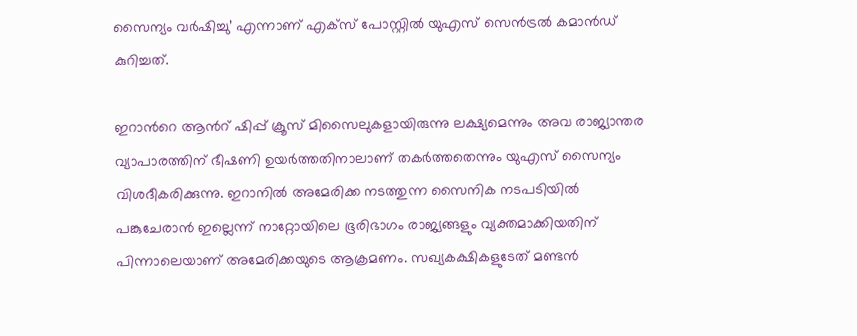സൈന്യം വര്‍ഷിച്ചു’ എന്നാണ് എക്സ് പോസ്റ്റില്‍ യുഎസ് സെന്‍ട്രല്‍ കമാന്‍ഡ് കുറിച്ചത്.

ഇറാന്‍റെ ആന്‍റ് ഷിപ്പ് ക്രൂസ് മിസൈലുകളായിരുന്നു ലക്ഷ്യമെന്നും അവ രാജ്യാന്തര വ്യാപാരത്തിന് ഭീഷണി ഉയര്‍ത്തതിനാലാണ് തകര്‍ത്തതെന്നും യുഎസ് സൈന്യം വിശദീകരിക്കുന്നു. ഇറാനില്‍ അമേരിക്ക നടത്തുന്ന സൈനിക നടപടിയില്‍ പങ്കുചേരാന്‍ ഇല്ലെന്ന് നാറ്റോയിലെ ഭൂരിഭാഗം രാജ്യങ്ങളും വ്യക്തമാക്കിയതിന് പിന്നാലെയാണ് അമേരിക്കയുടെ ആക്രമണം. സഖ്യകക്ഷികളുടേത് മണ്ടന്‍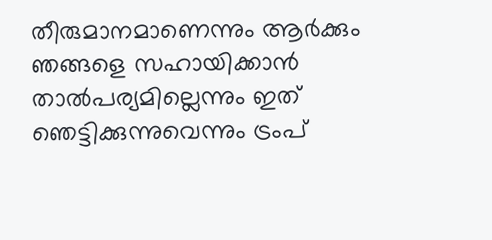തീരുമാനമാണെന്നും ആര്‍ക്കും ഞങ്ങളെ സഹായിക്കാന്‍ താല്‍പര്യമില്ലെന്നും ഇത് ഞെട്ടിക്കുന്നുവെന്നും ട്രംപ്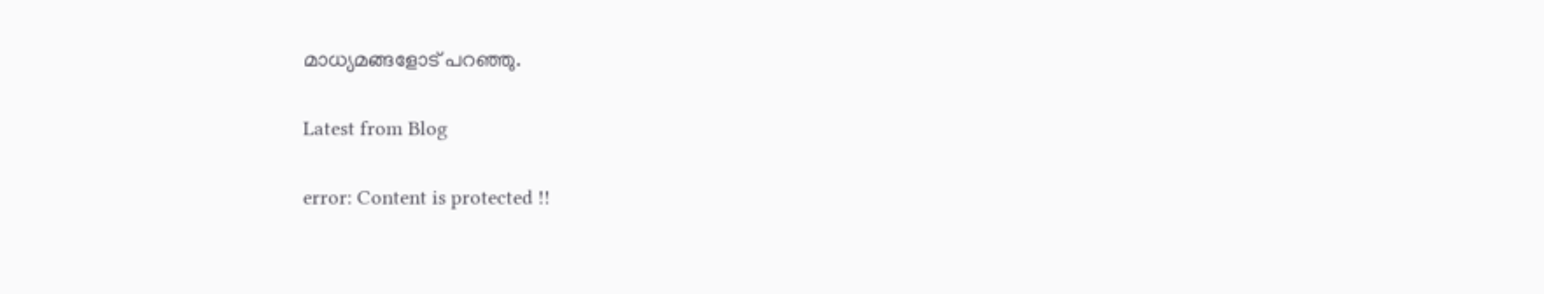മാധ്യമങ്ങളോട് പറഞ്ഞു.

Latest from Blog

error: Content is protected !!